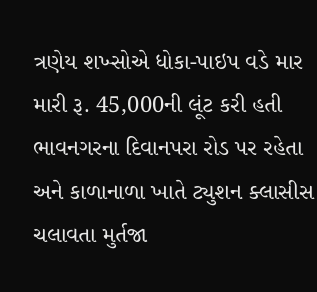ત્રણેય શખ્સોએ ધોકા-પાઇપ વડે માર મારી રૂ. 45,000ની લૂંટ કરી હતી ભાવનગરના દિવાનપરા રોડ પર રહેતા અને કાળાનાળા ખાતે ટ્યુશન ક્લાસીસ ચલાવતા મુર્તજા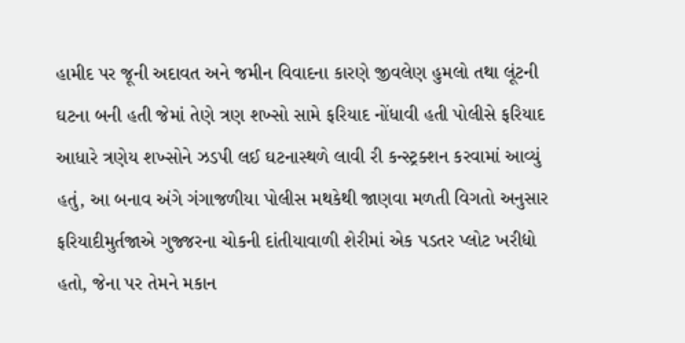હામીદ પર જૂની અદાવત અને જમીન વિવાદના કારણે જીવલેણ હુમલો તથા લૂંટની ઘટના બની હતી જેમાં તેણે ત્રણ શખ્સો સામે ફરિયાદ નોંધાવી હતી પોલીસે ફરિયાદ આધારે ત્રણેય શખ્સોને ઝડપી લઈ ઘટનાસ્થળે લાવી રી કન્સ્ટ્રક્શન કરવામાં આવ્યું હતું, આ બનાવ અંગે ગંગાજળીયા પોલીસ મથકેથી જાણવા મળતી વિગતો અનુસાર ફરિયાદીમુર્તજાએ ગુજ્જરના ચોકની દાંતીયાવાળી શેરીમાં એક પડતર પ્લોટ ખરીદ્યો હતો, જેના પર તેમને મકાન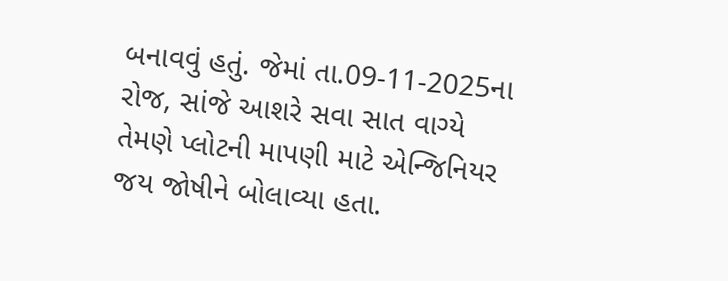બનાવવું હતું. જેમાં તા.09-11-2025ના રોજ, સાંજે આશરે સવા સાત વાગ્યે તેમણે પ્લોટની માપણી માટે એન્જિનિયર જય જોષીને બોલાવ્યા હતા.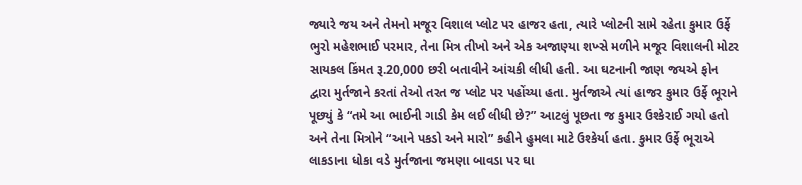જ્યારે જય અને તેમનો મજૂર વિશાલ પ્લોટ પર હાજર હતા, ત્યારે પ્લોટની સામે રહેતા કુમાર ઉર્ફે ભુરો મહેશભાઈ પરમાર, તેના મિત્ર તીખો અને એક અજાણ્યા શખ્સે મળીને મજૂર વિશાલની મોટર સાયકલ કિંમત રૂ.20,000 છરી બતાવીને આંચકી લીધી હતી. આ ઘટનાની જાણ જયએ ફોન દ્વારા મુર્તજાને કરતાં તેઓ તરત જ પ્લોટ પર પહોંચ્યા હતા. મુર્તજાએ ત્યાં હાજર કુમાર ઉર્ફે ભૂરાને પૂછ્યું કે “તમે આ ભાઈની ગાડી કેમ લઈ લીધી છે?” આટલું પૂછતા જ કુમાર ઉશ્કેરાઈ ગયો હતો અને તેના મિત્રોને “આને પકડો અને મારો” કહીને હુમલા માટે ઉશ્કેર્યા હતા. કુમાર ઉર્ફે ભૂરાએ લાકડાના ધોકા વડે મુર્તજાના જમણા બાવડા પર ઘા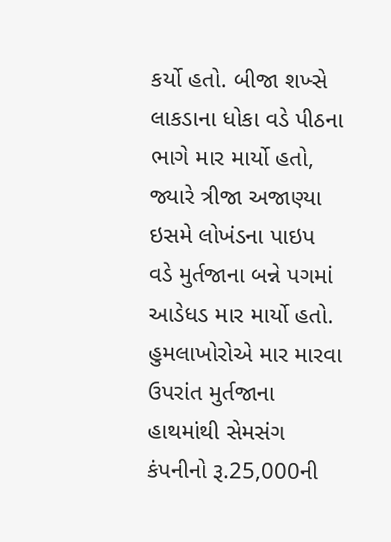કર્યો હતો. બીજા શખ્સે લાકડાના ધોકા વડે પીઠના ભાગે માર માર્યો હતો, જ્યારે ત્રીજા અજાણ્યા ઇસમે લોખંડના પાઇપ વડે મુર્તજાના બન્ને પગમાં આડેધડ માર માર્યો હતો. હુમલાખોરોએ માર મારવા ઉપરાંત મુર્તજાના હાથમાંથી સેમસંગ કંપનીનો રૂ.25,000ની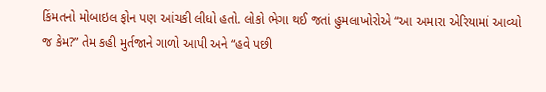કિંમતનો મોબાઇલ ફોન પણ આંચકી લીધો હતો. લોકો ભેગા થઈ જતાં હુમલાખોરોએ “આ અમારા એરિયામાં આવ્યો જ કેમ?” તેમ કહી મુર્તજાને ગાળો આપી અને “હવે પછી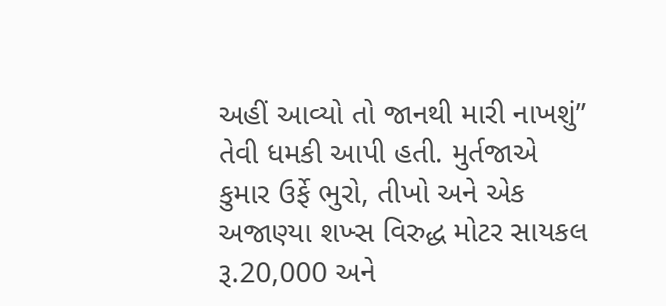અહીં આવ્યો તો જાનથી મારી નાખશું” તેવી ધમકી આપી હતી. મુર્તજાએ કુમાર ઉર્ફે ભુરો, તીખો અને એક અજાણ્યા શખ્સ વિરુદ્ધ મોટર સાયકલ રૂ.20,000 અને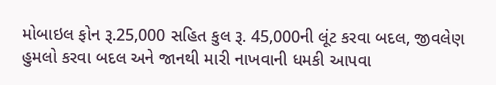મોબાઇલ ફોન રૂ.25,000 સહિત કુલ રૂ. 45,000ની લૂંટ કરવા બદલ, જીવલેણ હુમલો કરવા બદલ અને જાનથી મારી નાખવાની ધમકી આપવા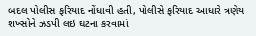બદલ પોલીસ ફરિયાદ નોંધાવી હતી, પોલીસે ફરિયાદ આધારે ત્રણેય શખ્સોને ઝડપી લઇ ઘટના કરવામાં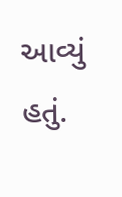આવ્યું હતું.